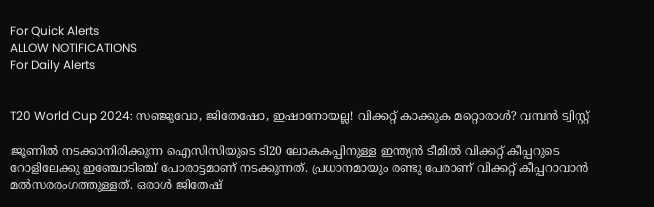For Quick Alerts
ALLOW NOTIFICATIONS
For Daily Alerts


T20 World Cup 2024: സഞ്ജുവോ, ജിതേഷോ, ഇഷാനോയല്ല! വിക്കറ്റ് കാക്കുക മറ്റൊരാള്‍? വമ്പന്‍ ട്വിസ്റ്റ്

ജൂണില്‍ നടക്കാനിരിക്കുന്ന ഐസിസിയുടെ ടി20 ലോകകപ്പിനുള്ള ഇന്ത്യന്‍ ടീമില്‍ വിക്കറ്റ് കീപ്പറുടെ റോളിലേക്കു ഇഞ്ചോടിഞ്ച് പോരാട്ടമാണ് നടക്കുന്നത്. പ്രധാനമായും രണ്ടു പേരാണ് വിക്കറ്റ് കീപ്പറാവാന്‍ മല്‍സരരംഗത്തുള്ളത്. ഒരാള്‍ ജിതേഷ്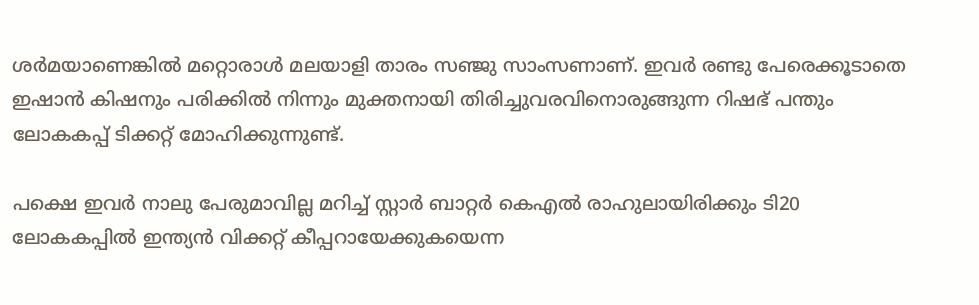ശര്‍മയാണെങ്കില്‍ മറ്റൊരാള്‍ മലയാളി താരം സഞ്ജു സാംസണാണ്. ഇവര്‍ രണ്ടു പേരെക്കൂടാതെ ഇഷാന്‍ കിഷനും പരിക്കില്‍ നിന്നും മുക്തനായി തിരിച്ചുവരവിനൊരുങ്ങുന്ന റിഷഭ് പന്തും ലോകകപ്പ് ടിക്കറ്റ് മോഹിക്കുന്നുണ്ട്.

പക്ഷെ ഇവര്‍ നാലു പേരുമാവില്ല മറിച്ച് സ്റ്റാര്‍ ബാറ്റര്‍ കെഎല്‍ രാഹുലായിരിക്കും ടി20 ലോകകപ്പില്‍ ഇന്ത്യന്‍ വിക്കറ്റ് കീപ്പറായേക്കുകയെന്ന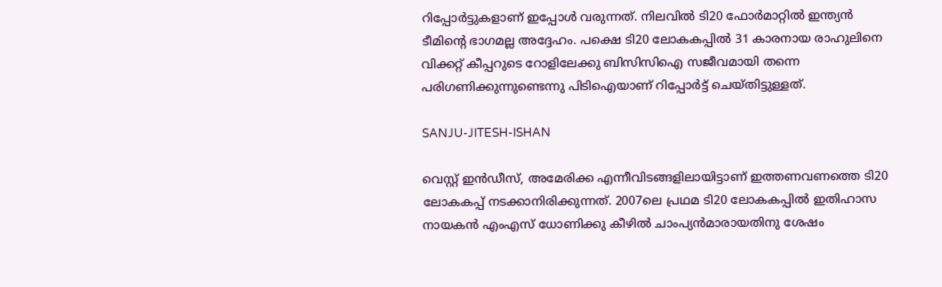റിപ്പോര്‍ട്ടുകളാണ് ഇപ്പോള്‍ വരുന്നത്. നിലവില്‍ ടി20 ഫോര്‍മാറ്റില്‍ ഇന്ത്യന്‍ ടീമിന്റെ ഭാഗമല്ല അദ്ദേഹം. പക്ഷെ ടി20 ലോകകപ്പില്‍ 31 കാരനായ രാഹുലിനെ വിക്കറ്റ് കീപ്പറുടെ റോളിലേക്കു ബിസിസിഐ സജീവമായി തന്നെ പരിഗണിക്കുന്നുണ്ടെന്നു പിടിഐയാണ് റിപ്പോര്‍ട്ട് ചെയ്തിട്ടുള്ളത്.

SANJU-JITESH-ISHAN

വെസ്റ്റ് ഇന്‍ഡീസ്, അമേരിക്ക എന്നീവിടങ്ങളിലായിട്ടാണ് ഇത്തണവണത്തെ ടി20 ലോകകപ്പ് നടക്കാനിരിക്കുന്നത്. 2007ലെ പ്രഥമ ടി20 ലോകകപ്പില്‍ ഇതിഹാസ നായകന്‍ എംഎസ് ധോണിക്കു കീഴില്‍ ചാംപ്യന്‍മാരായതിനു ശേഷം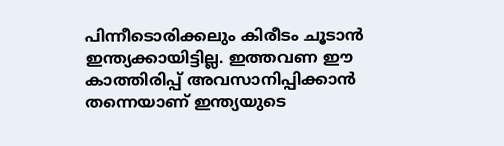പിന്നീടൊരിക്കലും കിരീടം ചൂടാന്‍ ഇന്ത്യക്കായിട്ടില്ല. ഇത്തവണ ഈ കാത്തിരിപ്പ് അവസാനിപ്പിക്കാന്‍ തന്നെയാണ് ഇന്ത്യയുടെ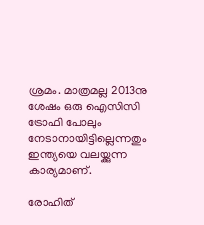ശ്രമം. മാത്രമല്ല 2013നു ശേഷം ഒരു ഐസിസി ട്രോഫി പോലും നേടാനായിട്ടില്ലെന്നതും ഇന്ത്യയെ വലയ്ക്കുന്ന കാര്യമാണ്.

രോഹിത്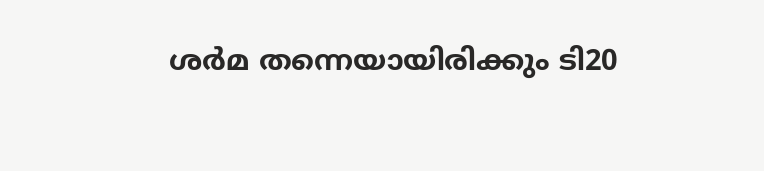ശര്‍മ തന്നെയായിരിക്കും ടി20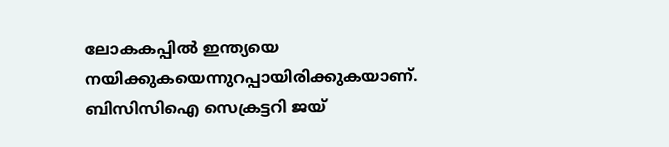ലോകകപ്പില്‍ ഇന്ത്യയെ നയിക്കുകയെന്നുറപ്പായിരിക്കുകയാണ്. ബിസിസിഐ സെക്രട്ടറി ജയ്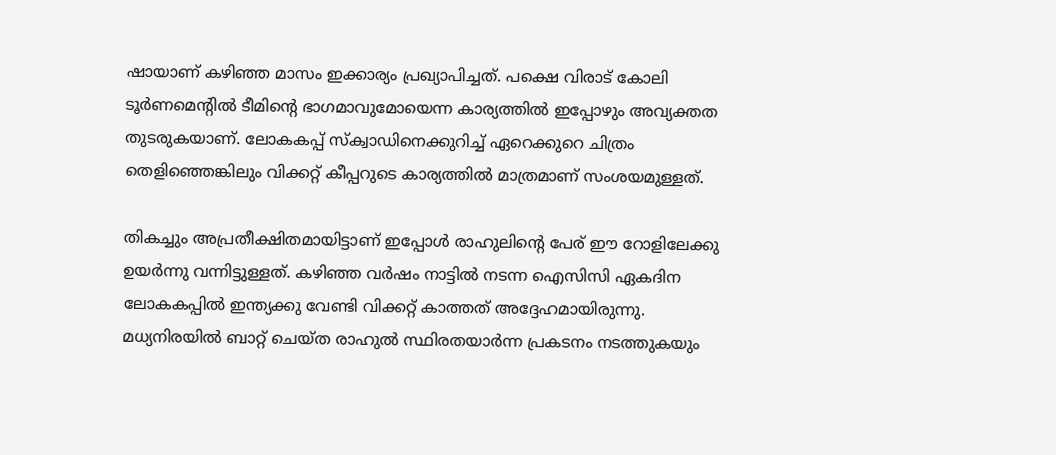ഷായാണ് കഴിഞ്ഞ മാസം ഇക്കാര്യം പ്രഖ്യാപിച്ചത്. പക്ഷെ വിരാട് കോലി ടൂര്‍ണമെന്റില്‍ ടീമിന്റെ ഭാഗമാവുമോയെന്ന കാര്യത്തില്‍ ഇപ്പോഴും അവ്യക്തത തുടരുകയാണ്. ലോകകപ്പ് സ്‌ക്വാഡിനെക്കുറിച്ച് ഏറെക്കുറെ ചിത്രം തെളിഞ്ഞെങ്കിലും വിക്കറ്റ് കീപ്പറുടെ കാര്യത്തില്‍ മാത്രമാണ് സംശയമുള്ളത്.

തികച്ചും അപ്രതീക്ഷിതമായിട്ടാണ് ഇപ്പോള്‍ രാഹുലിന്റെ പേര് ഈ റോളിലേക്കു ഉയര്‍ന്നു വന്നിട്ടുള്ളത്. കഴിഞ്ഞ വര്‍ഷം നാട്ടില്‍ നടന്ന ഐസിസി ഏകദിന ലോകകപ്പില്‍ ഇന്ത്യക്കു വേണ്ടി വിക്കറ്റ് കാത്തത് അദ്ദേഹമായിരുന്നു. മധ്യനിരയില്‍ ബാറ്റ് ചെയ്ത രാഹുല്‍ സ്ഥിരതയാര്‍ന്ന പ്രകടനം നടത്തുകയും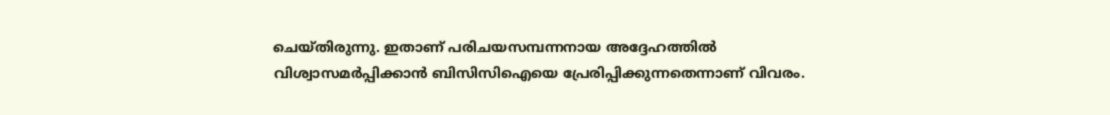ചെയ്തിരുന്നു. ഇതാണ് പരിചയസമ്പന്നനായ അദ്ദേഹത്തില്‍ വിശ്വാസമര്‍പ്പിക്കാന്‍ ബിസിസിഐയെ പ്രേരിപ്പിക്കുന്നതെന്നാണ് വിവരം.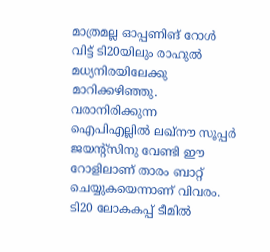മാത്രമല്ല ഓപ്പണിങ് റോള്‍ വിട്ട് ടി20യിലും രാഹുല്‍ മധ്യനിരയിലേക്കു മാറിക്കഴിഞ്ഞു. വരാനിരിക്കുന്ന ഐപിഎല്ലില്‍ ലഖ്‌നൗ സൂപ്പര്‍ ജയന്റ്‌സിനു വേണ്ടി ഈ റോളിലാണ് താരം ബാറ്റ് ചെയ്യുകയെന്നാണ് വിവരം. ടി20 ലോകകപ്പ് ടീമില്‍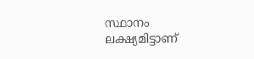സ്ഥാനം ലക്ഷ്യമിട്ടാണ്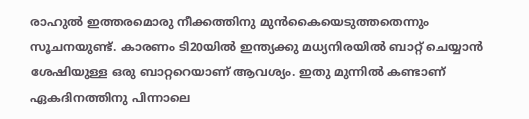രാഹുല്‍ ഇത്തരമൊരു നീക്കത്തിനു മുന്‍കൈയെടുത്തതെന്നും സൂചനയുണ്ട്. കാരണം ടി20യില്‍ ഇന്ത്യക്കു മധ്യനിരയില്‍ ബാറ്റ് ചെയ്യാന്‍ ശേഷിയുള്ള ഒരു ബാറ്ററെയാണ് ആവശ്യം. ഇതു മുന്നില്‍ കണ്ടാണ് ഏകദിനത്തിനു പിന്നാലെ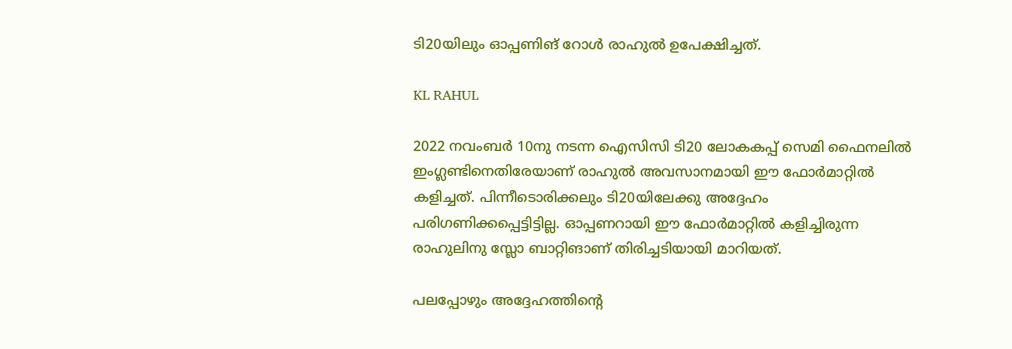ടി20യിലും ഓപ്പണിങ് റോള്‍ രാഹുല്‍ ഉപേക്ഷിച്ചത്.

KL RAHUL

2022 നവംബര്‍ 10നു നടന്ന ഐസിസി ടി20 ലോകകപ്പ് സെമി ഫൈനലില്‍ ഇംഗ്ലണ്ടിനെതിരേയാണ് രാഹുല്‍ അവസാനമായി ഈ ഫോര്‍മാറ്റില്‍ കളിച്ചത്. പിന്നീടൊരിക്കലും ടി20യിലേക്കു അദ്ദേഹം പരിഗണിക്കപ്പെട്ടിട്ടില്ല. ഓപ്പണറായി ഈ ഫോര്‍മാറ്റില്‍ കളിച്ചിരുന്ന രാഹുലിനു സ്ലോ ബാറ്റിങാണ് തിരിച്ചടിയായി മാറിയത്.

പലപ്പോഴും അദ്ദേഹത്തിന്റെ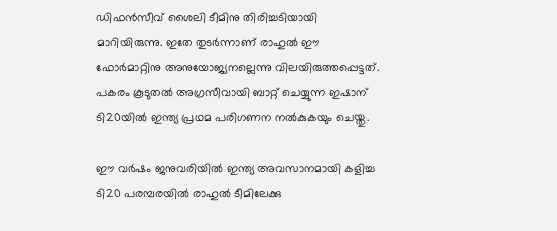ഡിഫന്‍സീവ് ശൈലി ടീമിനു തിരിച്ചടിയായി മാറിയിരുന്നു. ഇതേ തുടര്‍ന്നാണ് രാഹുല്‍ ഈ ഫോര്‍മാറ്റിനു അനുയോജ്യനല്ലെന്നു വിലയിരുത്തപ്പെട്ടത്. പകരം കൂടുതല്‍ അഗ്രസീവായി ബാറ്റ് ചെയ്യുന്ന ഇഷാന് ടി20യില്‍ ഇന്ത്യ പ്രഥമ പരിഗണന നല്‍കുകയും ചെയ്തു.

ഈ വര്‍ഷം ജനുവരിയില്‍ ഇന്ത്യ അവസാനമായി കളിച്ച ടി20 പരമ്പരയില്‍ രാഹുല്‍ ടീമിലേക്കു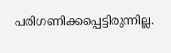പരിഗണിക്കപ്പെട്ടിരുന്നില്ല.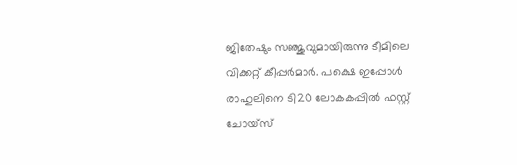ജിതേഷും സഞ്ജുവുമായിരുന്നു ടീമിലെ വിക്കറ്റ് കീപ്പര്‍മാര്‍. പക്ഷെ ഇപ്പോള്‍ രാഹുലിനെ ടി20 ലോകകപ്പില്‍ ഫസ്റ്റ് ചോയ്‌സ്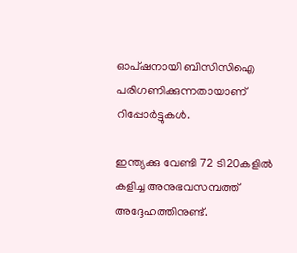ഓപ്ഷനായി ബിസിസിഐ പരിഗണിക്കുന്നതായാണ് റിപ്പോര്‍ട്ടുകള്‍.

ഇന്ത്യക്കു വേണ്ടി 72 ടി20കളില്‍ കളിച്ച അനുഭവസമ്പത്ത് അദ്ദേഹത്തിനുണ്ട്.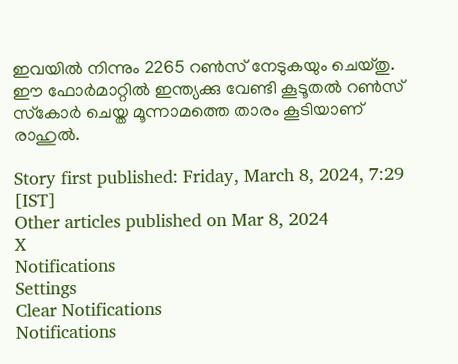ഇവയില്‍ നിന്നും 2265 റണ്‍സ് നേടുകയും ചെയ്തു. ഈ ഫോര്‍മാറ്റില്‍ ഇന്ത്യക്കു വേണ്ടി കൂടൂതല്‍ റണ്‍സ് സ്‌കോര്‍ ചെയ്ത മൂന്നാമത്തെ താരം കൂടിയാണ് രാഹുല്‍.

Story first published: Friday, March 8, 2024, 7:29 [IST]
Other articles published on Mar 8, 2024
X
Notifications
Settings
Clear Notifications
Notifications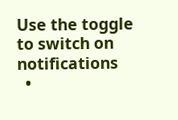Use the toggle to switch on notifications
  •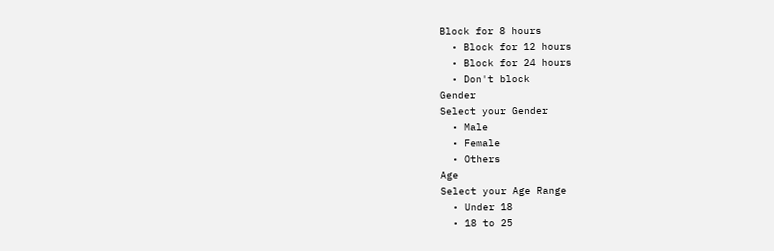Block for 8 hours
  • Block for 12 hours
  • Block for 24 hours
  • Don't block
Gender
Select your Gender
  • Male
  • Female
  • Others
Age
Select your Age Range
  • Under 18
  • 18 to 25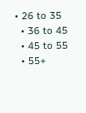• 26 to 35
  • 36 to 45
  • 45 to 55
  • 55+